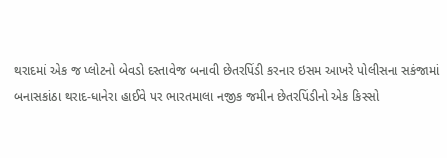થરાદમાં એક જ પ્લોટનો બેવડો દસ્તાવેજ બનાવી છેતરપિંડી કરનાર ઇસમ આખરે પોલીસના સકંજામાં
બનાસકાંઠા થરાદ-ધાનેરા હાઈવે પર ભારતમાલા નજીક જમીન છેતરપિંડીનો એક કિસ્સો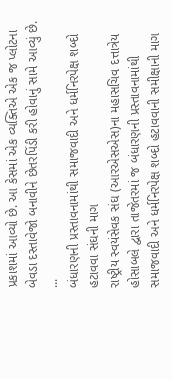પ્રકાશમાં આવ્યો છે. આ કેસમાં એક વ્યક્તિએ એક જ પ્લોટના બેવડા દસ્તાવેજો બનાવીને છેતરપિંડી કરી હોવાનું સામે આવ્યું છે. ...
બંધારણની પ્રસ્તાવનામાંથી સમાજવાદી અને ધર્મનિરપેક્ષ શબ્દો હટાવવા સંઘની માગ
રાષ્ટ્રીય સ્વયંસેવક સંઘ (આરએસએસ)ના મહાસચિવ દત્તાત્રેય હોસાબલે દ્વારા તાજેતરમાં જ બંધારણની પ્રસ્તાવનામાંથી સમાજવાદી અને ધર્મનિરપેક્ષ શબ્દો હટાવવાની સમીક્ષાની માગ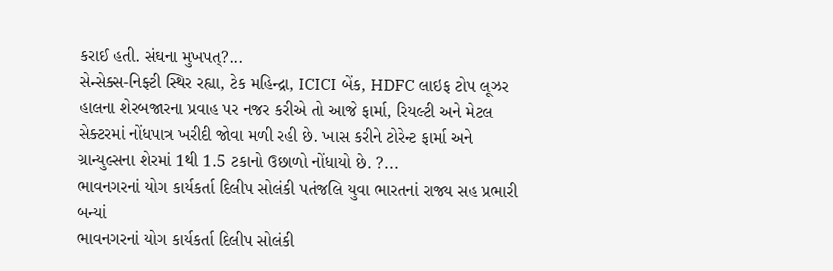કરાઈ હતી. સંઘના મુખપત્?...
સેન્સેક્સ-નિફ્ટી સ્થિર રહ્યા, ટેક મહિન્દ્રા, ICICI બેંક, HDFC લાઇફ ટોપ લૂઝર
હાલના શેરબજારના પ્રવાહ પર નજર કરીએ તો આજે ફાર્મા, રિયલ્ટી અને મેટલ સેક્ટરમાં નોંધપાત્ર ખરીદી જોવા મળી રહી છે. ખાસ કરીને ટોરેન્ટ ફાર્મા અને ગ્રાન્યુલ્સના શેરમાં 1થી 1.5 ટકાનો ઉછાળો નોંધાયો છે. ?...
ભાવનગરનાં યોગ કાર્યકર્તા દિલીપ સોલંકી પતંજલિ યુવા ભારતનાં રાજ્ય સહ પ્રભારી બન્યાં
ભાવનગરનાં યોગ કાર્યકર્તા દિલીપ સોલંકી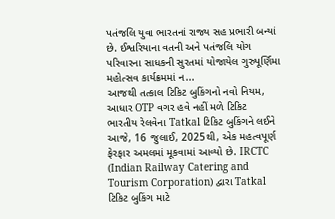પતંજલિ યુવા ભારતનાં રાજ્ય સહ પ્રભારી બન્યાં છે. ઈશ્વરિયાના વતની અને પતંજલિ યોગ પરિવારના સાધકની સુરતમાં યોજાયેલ ગુરુપૂર્ણિમા મહોત્સવ કાર્યક્રમમાં ન...
આજથી તત્કાલ ટિકિટ બુકિંગનો નવો નિયમ, આધાર OTP વગર હવે નહીં મળે ટિકિટ
ભારતીય રેલવેના Tatkal ટિકિટ બુકિંગને લઈને આજે, 16 જુલાઈ, 2025થી, એક મહત્વપૂર્ણ ફેરફાર અમલમાં મૂકવામાં આવ્યો છે. IRCTC (Indian Railway Catering and Tourism Corporation) દ્વારા Tatkal ટિકિટ બુકિંગ માટે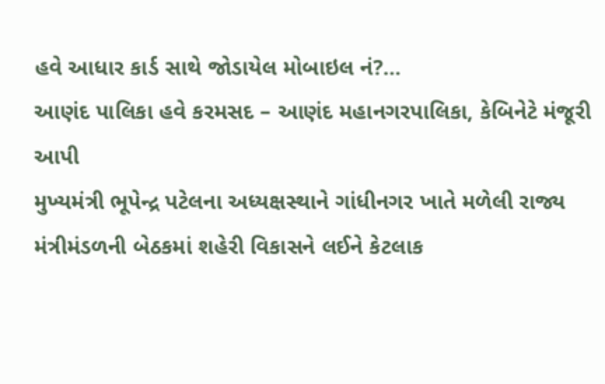હવે આધાર કાર્ડ સાથે જોડાયેલ મોબાઇલ નં?...
આણંદ પાલિકા હવે કરમસદ – આણંદ મહાનગરપાલિકા, કેબિનેટે મંજૂરી આપી
મુખ્યમંત્રી ભૂપેન્દ્ર પટેલના અધ્યક્ષસ્થાને ગાંધીનગર ખાતે મળેલી રાજ્ય મંત્રીમંડળની બેઠકમાં શહેરી વિકાસને લઈને કેટલાક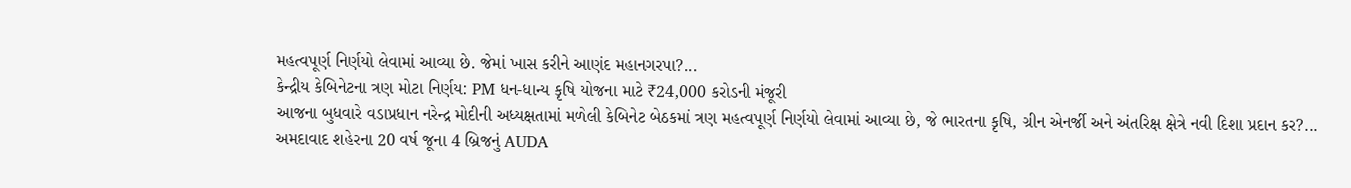મહત્વપૂર્ણ નિર્ણયો લેવામાં આવ્યા છે. જેમાં ખાસ કરીને આણંદ મહાનગરપા?...
કેન્દ્રીય કેબિનેટના ત્રણ મોટા નિર્ણય: PM ધન-ધાન્ય કૃષિ યોજના માટે ₹24,000 કરોડની મંજૂરી
આજના બુધવારે વડાપ્રધાન નરેન્દ્ર મોદીની અધ્યક્ષતામાં મળેલી કેબિનેટ બેઠકમાં ત્રણ મહત્વપૂર્ણ નિર્ણયો લેવામાં આવ્યા છે, જે ભારતના કૃષિ, ગ્રીન એનર્જી અને અંતરિક્ષ ક્ષેત્રે નવી દિશા પ્રદાન કર?...
અમદાવાદ શહેરના 20 વર્ષ જૂના 4 બ્રિજનું AUDA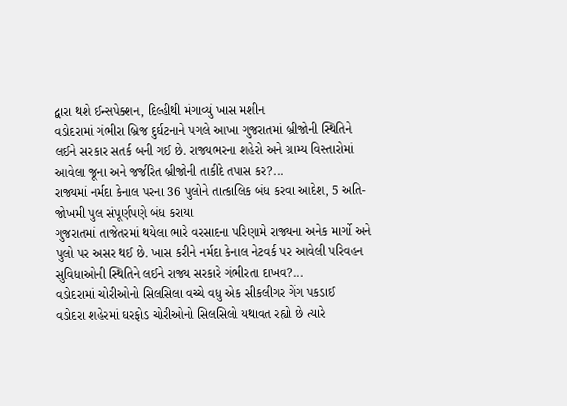દ્વારા થશે ઈન્સપેક્શન, દિલ્હીથી મંગાવ્યું ખાસ મશીન
વડોદરામાં ગંભીરા બ્રિજ દુર્ઘટનાને પગલે આખા ગુજરાતમાં બ્રીજોની સ્થિતિને લઈને સરકાર સતર્ક બની ગઈ છે. રાજ્યભરના શહેરો અને ગ્રામ્ય વિસ્તારોમાં આવેલા જૂના અને જર્જરિત બ્રીજોની તાકીદે તપાસ કર?...
રાજ્યમાં નર્મદા કેનાલ પરના 36 પુલોને તાત્કાલિક બંધ કરવા આદેશ, 5 અતિ-જોખમી પુલ સંપૂર્ણપણે બંધ કરાયા
ગુજરાતમાં તાજેતરમાં થયેલા ભારે વરસાદના પરિણામે રાજ્યના અનેક માર્ગો અને પુલો પર અસર થઈ છે. ખાસ કરીને નર્મદા કેનાલ નેટવર્ક પર આવેલી પરિવહન સુવિધાઓની સ્થિતિને લઈને રાજ્ય સરકારે ગંભીરતા દાખવ?...
વડોદરામાં ચોરીઓનો સિલસિલા વચ્ચે વધુ એક સીકલીગર ગેંગ પકડાઈ
વડોદરા શહેરમાં ઘરફોડ ચોરીઓનો સિલસિલો યથાવત રહ્યો છે ત્યારે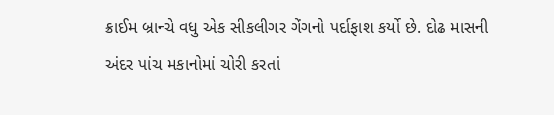ક્રાઈમ બ્રાન્ચે વધુ એક સીકલીગર ગેંગનો પર્દાફાશ કર્યો છે. દોઢ માસની અંદર પાંચ મકાનોમાં ચોરી કરતાં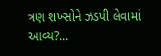ત્રણ શખ્સોને ઝડપી લેવામાં આવ્ય?...